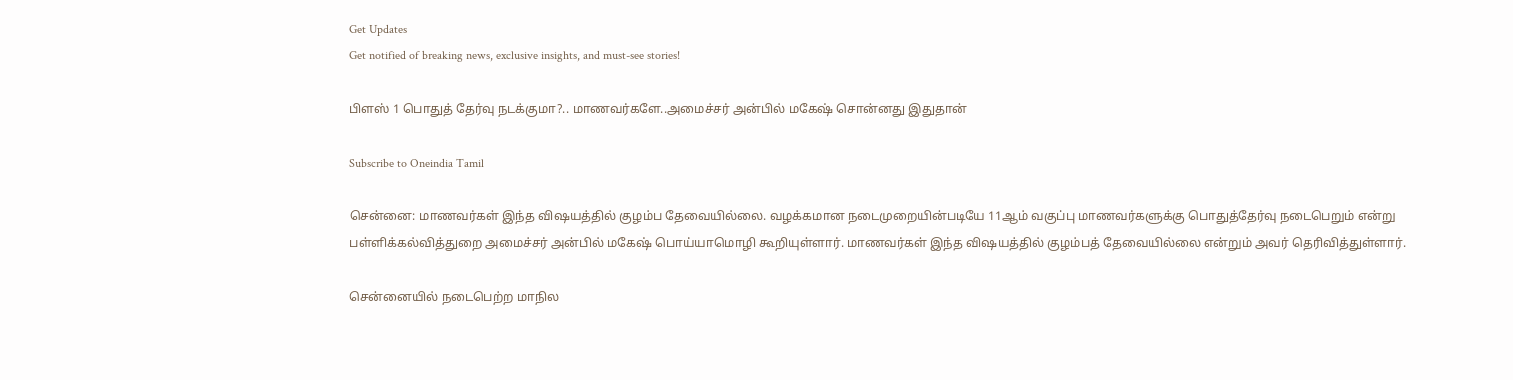Get Updates
Get notified of breaking news, exclusive insights, and must-see stories!

பிளஸ் 1 பொதுத் தேர்வு நடக்குமா?.. மாணவர்களே..அமைச்சர் அன்பில் மகேஷ் சொன்னது இதுதான்

Subscribe to Oneindia Tamil

சென்னை: மாணவர்கள் இந்த விஷயத்தில் குழம்ப தேவையில்லை. வழக்கமான நடைமுறையின்படியே 11ஆம் வகுப்பு மாணவர்களுக்கு பொதுத்தேர்வு நடைபெறும் என்று பள்ளிக்கல்வித்துறை அமைச்சர் அன்பில் மகேஷ் பொய்யாமொழி கூறியுள்ளார். மாணவர்கள் இந்த விஷயத்தில் குழம்பத் தேவையில்லை என்றும் அவர் தெரிவித்துள்ளார்.

சென்னையில் நடைபெற்ற மாநில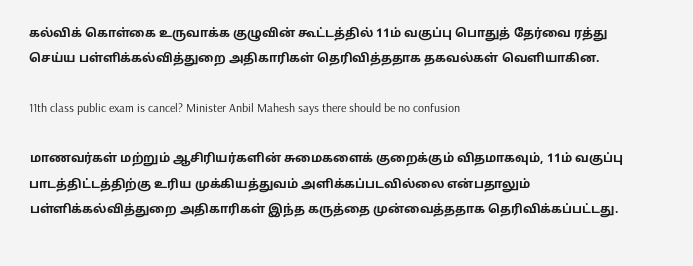கல்விக் கொள்கை உருவாக்க குழுவின் கூட்டத்தில் 11ம் வகுப்பு பொதுத் தேர்வை ரத்து செய்ய பள்ளிக்கல்வித்துறை அதிகாரிகள் தெரிவித்ததாக தகவல்கள் வெளியாகின.

11th class public exam is cancel? Minister Anbil Mahesh says there should be no confusion

மாணவர்கள் மற்றும் ஆசிரியர்களின் சுமைகளைக் குறைக்கும் விதமாகவும், 11ம் வகுப்பு பாடத்திட்டத்திற்கு உரிய முக்கியத்துவம் அளிக்கப்படவில்லை என்பதாலும் பள்ளிக்கல்வித்துறை அதிகாரிகள் இந்த கருத்தை முன்வைத்ததாக தெரிவிக்கப்பட்டது.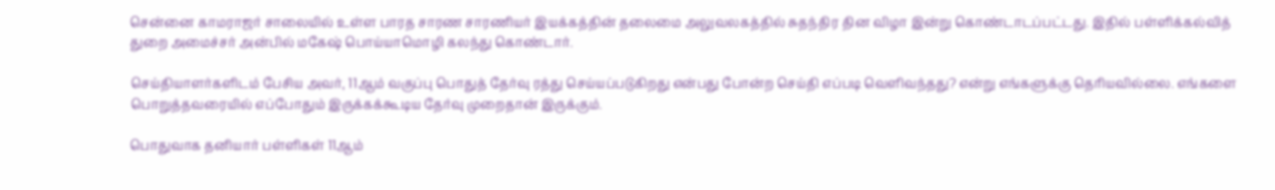சென்னை காமராஜர் சாலையில் உள்ள பாரத சாரண சாரணியர் இயக்கத்தின் தலைமை அலுவலகத்தில் சுதந்திர தின விழா இன்று கொண்டாடப்பட்டது. இதில் பள்ளிக்கல்வித் துறை அமைச்சர் அன்பில் மகேஷ் பொய்யாமொழி கலந்து கொண்டார்.

செய்தியாளர்களிடம் பேசிய அவர், 11ஆம் வகுப்பு பொதுத் தேர்வு ரத்து செய்யப்படுகிறது என்பது போன்ற செய்தி எப்படி வெளிவந்தது? என்று எங்களுக்கு தெரியவில்லை. எங்களை பொறுத்தவரையில் எப்போதும் இருக்கக்கூடிய தேர்வு முறைதான் இருக்கும்.

பொதுவாக தனியார் பள்ளிகள் 11ஆம்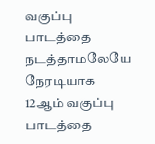வகுப்பு பாடத்தை நடத்தாமலேயே நேரடியாக 12ஆம் வகுப்பு பாடத்தை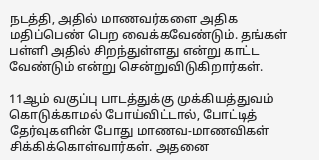நடத்தி, அதில் மாணவர்களை அதிக மதிப்பெண் பெற வைக்கவேண்டும். தங்கள் பள்ளி அதில் சிறந்துள்ளது என்று காட்ட வேண்டும் என்று சென்றுவிடுகிறார்கள்.

11ஆம் வகுப்பு பாடத்துக்கு முக்கியத்துவம் கொடுக்காமல் போய்விட்டால், போட்டித் தேர்வுகளின் போது மாணவ-மாணவிகள் சிக்கிக்கொள்வார்கள். அதனை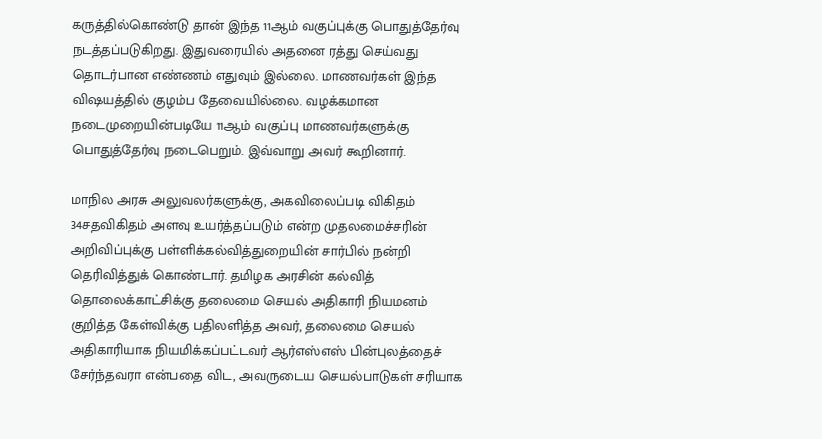கருத்தில்கொண்டு தான் இந்த 11ஆம் வகுப்புக்கு பொதுத்தேர்வு நடத்தப்படுகிறது. இதுவரையில் அதனை ரத்து செய்வது தொடர்பான எண்ணம் எதுவும் இல்லை. மாணவர்கள் இந்த விஷயத்தில் குழம்ப தேவையில்லை. வழக்கமான நடைமுறையின்படியே 11ஆம் வகுப்பு மாணவர்களுக்கு பொதுத்தேர்வு நடைபெறும். இவ்வாறு அவர் கூறினார்.

மாநில அரசு அலுவலர்களுக்கு, அகவிலைப்படி விகிதம் 34சதவிகிதம் அளவு உயர்த்தப்படும் என்ற முதலமைச்சரின் அறிவிப்புக்கு பள்ளிக்கல்வித்துறையின் சார்பில் நன்றி தெரிவித்துக் கொண்டார். தமிழக அரசின் கல்வித் தொலைக்காட்சிக்கு தலைமை செயல் அதிகாரி நியமனம் குறித்த கேள்விக்கு பதிலளித்த அவர், தலைமை செயல் அதிகாரியாக நியமிக்கப்பட்டவர் ஆர்எஸ்எஸ் பின்புலத்தைச் சேர்ந்தவரா என்பதை விட, அவருடைய செயல்பாடுகள் சரியாக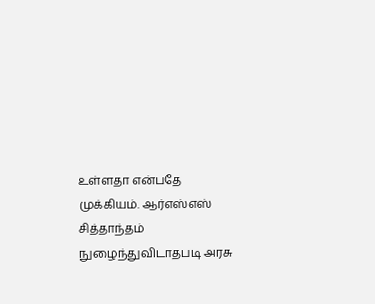உள்ளதா என்பதே முக்கியம். ஆர்எஸ்எஸ் சித்தாந்தம் நுழைந்துவிடாதபடி அரசு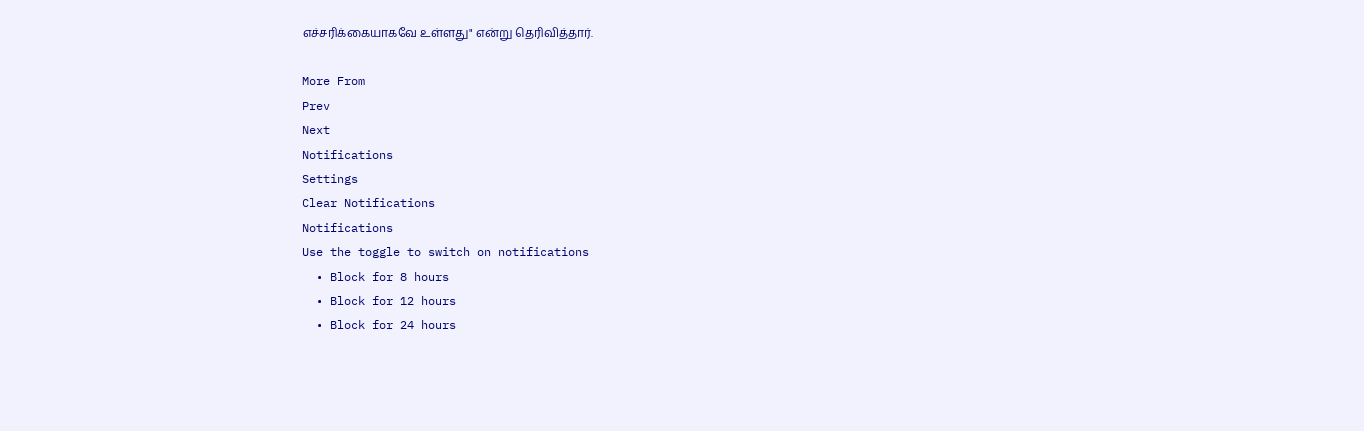எச்சரிக்கையாகவே உள்ளது" என்று தெரிவித்தார்.

More From
Prev
Next
Notifications
Settings
Clear Notifications
Notifications
Use the toggle to switch on notifications
  • Block for 8 hours
  • Block for 12 hours
  • Block for 24 hours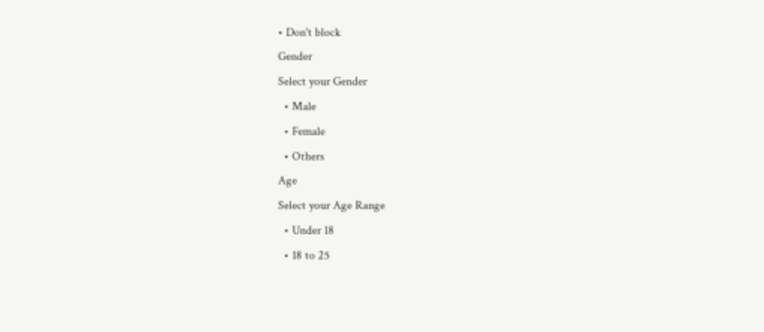• Don't block
Gender
Select your Gender
  • Male
  • Female
  • Others
Age
Select your Age Range
  • Under 18
  • 18 to 25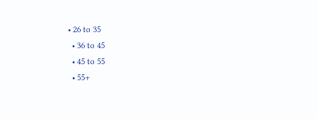• 26 to 35
  • 36 to 45
  • 45 to 55
  • 55+